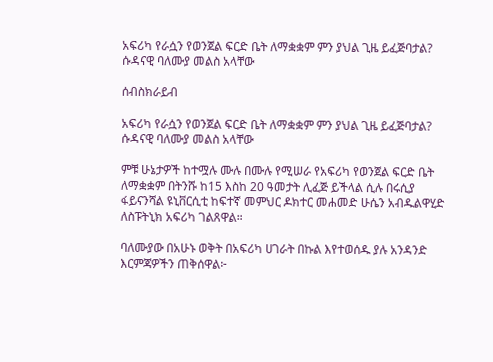አፍሪካ የራሷን የወንጀል ፍርድ ቤት ለማቋቋም ምን ያህል ጊዜ ይፈጅባታል? ሱዳናዊ ባለሙያ መልስ አላቸው

ሰብስክራይብ

አፍሪካ የራሷን የወንጀል ፍርድ ቤት ለማቋቋም ምን ያህል ጊዜ ይፈጅባታል? ሱዳናዊ ባለሙያ መልስ አላቸው

ምቹ ሁኔታዎች ከተሟሉ ሙሉ በሙሉ የሚሠራ የአፍሪካ የወንጀል ፍርድ ቤት ለማቋቋም በትንሹ ከ15 እስከ 20 ዓመታት ሊፈጅ ይችላል ሲሉ በሩሲያ ፋይናንሻል ዩኒቨርሲቲ ከፍተኛ መምህር ዶክተር መሐመድ ሁሴን አብዱልዋሂድ ለስፑትኒክ አፍሪካ ገልጸዋል።

ባለሙያው በአሁኑ ወቅት በአፍሪካ ሀገራት በኩል እየተወሰዱ ያሉ አንዳንድ እርምጃዎችን ጠቅሰዋል፦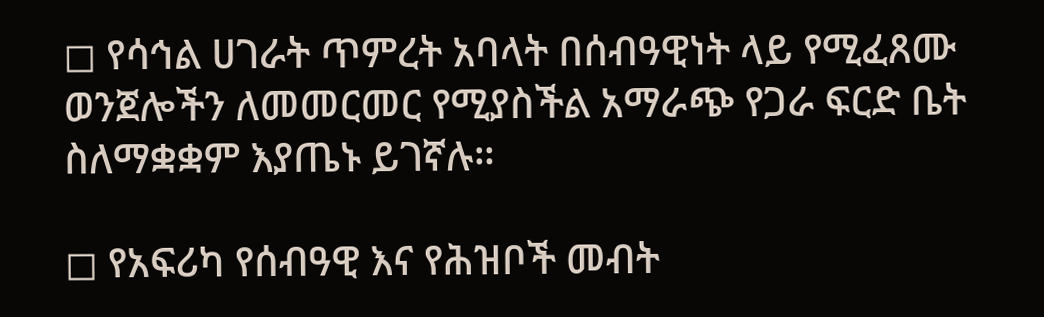◻ የሳኅል ሀገራት ጥምረት አባላት በሰብዓዊነት ላይ የሚፈጸሙ ወንጀሎችን ለመመርመር የሚያስችል አማራጭ የጋራ ፍርድ ቤት ስለማቋቋም እያጤኑ ይገኛሉ።

◻ የአፍሪካ የሰብዓዊ እና የሕዝቦች መብት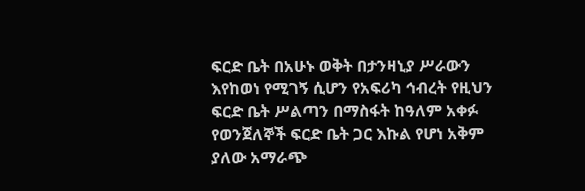ፍርድ ቤት በአሁኑ ወቅት በታንዛኒያ ሥራውን እየከወነ የሚገኝ ሲሆን የአፍሪካ ኅብረት የዚህን ፍርድ ቤት ሥልጣን በማስፋት ከዓለም አቀፉ የወንጀለኞች ፍርድ ቤት ጋር እኩል የሆነ አቅም ያለው አማራጭ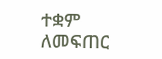ተቋም ለመፍጠር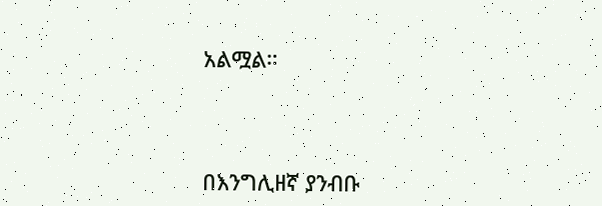አልሟል።



በእንግሊዘኛ ያንብቡ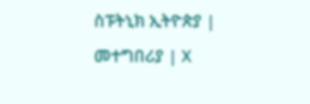ስፑትኒክ ኢትዮጵያ | መተግበሪያ | X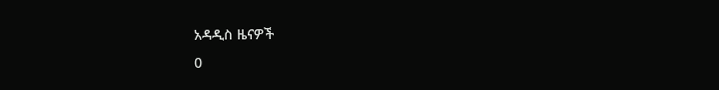አዳዲስ ዜናዎች
0